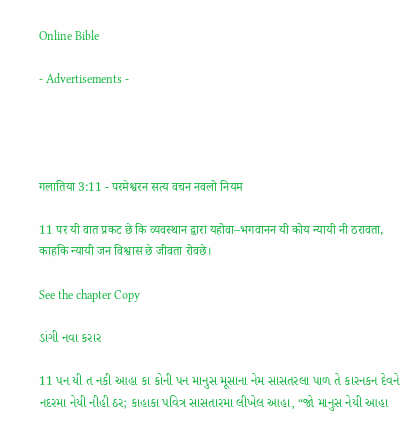Online Bible

- Advertisements -




गलातिया 3:11 - परमेश्वरन सत्य वचन नवलो नियम

11 पर यी वात प्रकट छे कि व्यवस्थान द्वारा यहोवा–भगवानन यी कोय न्यायी नी ठरावता, काहकि न्यायी जन विश्वास छे जीवता रोवछे।

See the chapter Copy

ડાંગી નવા કરાર

11 પન યી ત નકી આહા કા કોની પન માનુસ મૂસાના નેમ સાસતરલા પાળ તે કારનકન દેવને નદરમા નેયી નીહી ઠર; કાહાકા પવિત્ર સાસતારમા લીખેલ આહા, “જો માનુસ નેયી આહા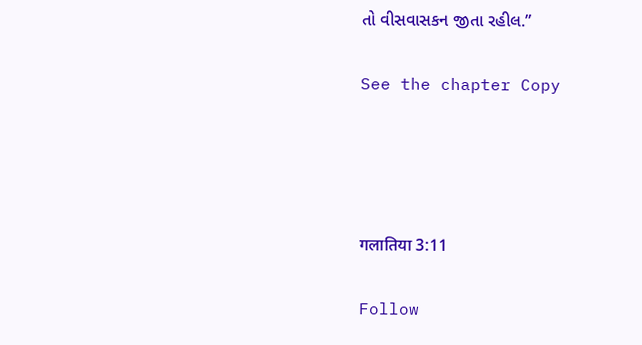તો વીસવાસકન જીતા રહીલ.”

See the chapter Copy




गलातिया 3:11

Follow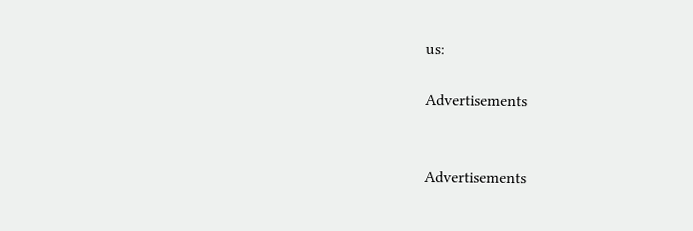us:

Advertisements


Advertisements